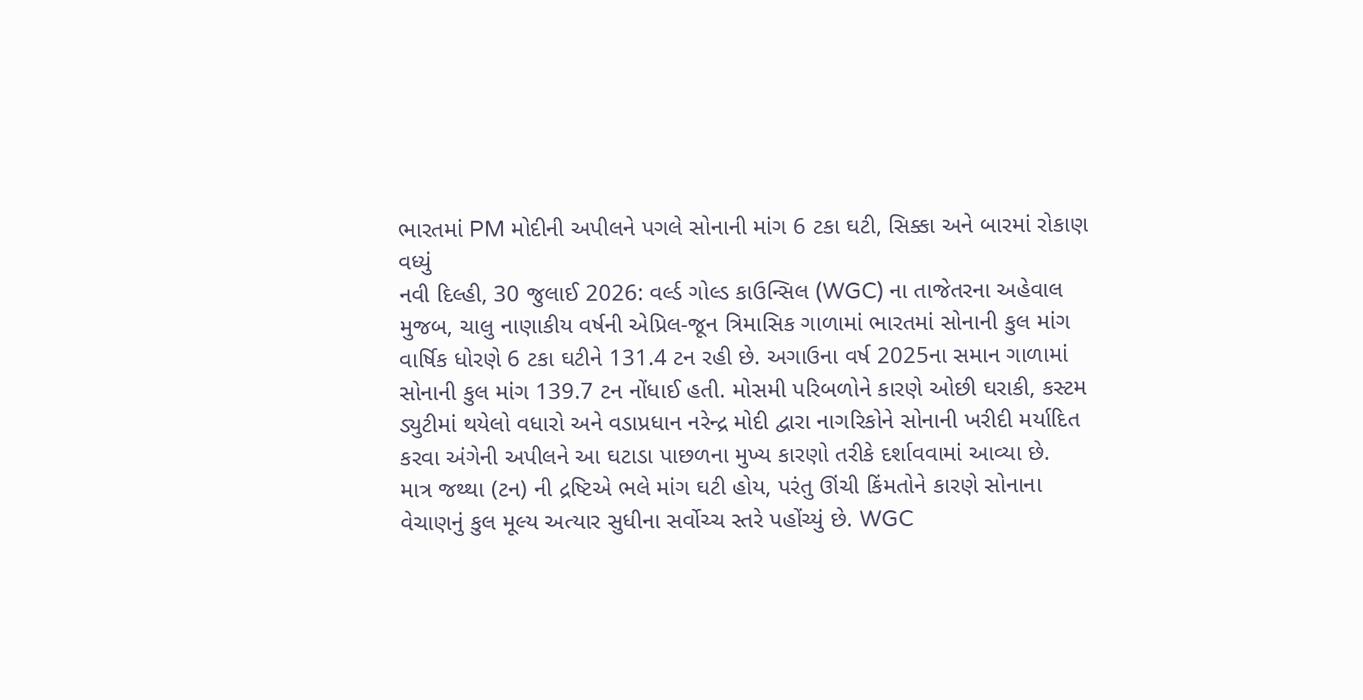ભારતમાં PM મોદીની અપીલને પગલે સોનાની માંગ 6 ટકા ઘટી, સિક્કા અને બારમાં રોકાણ વધ્યું
નવી દિલ્હી, 30 જુલાઈ 2026: વર્લ્ડ ગોલ્ડ કાઉન્સિલ (WGC) ના તાજેતરના અહેવાલ મુજબ, ચાલુ નાણાકીય વર્ષની એપ્રિલ-જૂન ત્રિમાસિક ગાળામાં ભારતમાં સોનાની કુલ માંગ વાર્ષિક ધોરણે 6 ટકા ઘટીને 131.4 ટન રહી છે. અગાઉના વર્ષ 2025ના સમાન ગાળામાં સોનાની કુલ માંગ 139.7 ટન નોંધાઈ હતી. મોસમી પરિબળોને કારણે ઓછી ઘરાકી, કસ્ટમ ડ્યુટીમાં થયેલો વધારો અને વડાપ્રધાન નરેન્દ્ર મોદી દ્વારા નાગરિકોને સોનાની ખરીદી મર્યાદિત કરવા અંગેની અપીલને આ ઘટાડા પાછળના મુખ્ય કારણો તરીકે દર્શાવવામાં આવ્યા છે.
માત્ર જથ્થા (ટન) ની દ્રષ્ટિએ ભલે માંગ ઘટી હોય, પરંતુ ઊંચી કિંમતોને કારણે સોનાના વેચાણનું કુલ મૂલ્ય અત્યાર સુધીના સર્વોચ્ચ સ્તરે પહોંચ્યું છે. WGC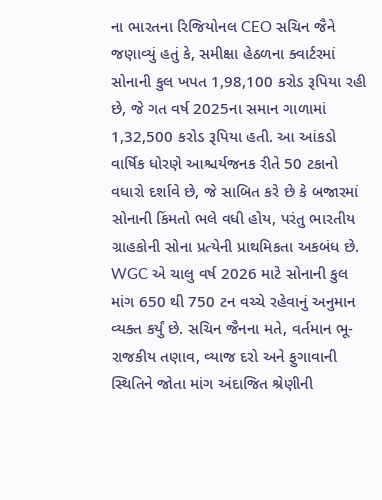ના ભારતના રિજિયોનલ CEO સચિન જૈને જણાવ્યું હતું કે, સમીક્ષા હેઠળના ક્વાર્ટરમાં સોનાની કુલ ખપત 1,98,100 કરોડ રૂપિયા રહી છે, જે ગત વર્ષ 2025ના સમાન ગાળામાં 1,32,500 કરોડ રૂપિયા હતી. આ આંકડો વાર્ષિક ધોરણે આશ્ચર્યજનક રીતે 50 ટકાનો વધારો દર્શાવે છે, જે સાબિત કરે છે કે બજારમાં સોનાની કિંમતો ભલે વધી હોય, પરંતુ ભારતીય ગ્રાહકોની સોના પ્રત્યેની પ્રાથમિકતા અકબંધ છે.
WGC એ ચાલુ વર્ષ 2026 માટે સોનાની કુલ માંગ 650 થી 750 ટન વચ્ચે રહેવાનું અનુમાન વ્યક્ત કર્યું છે. સચિન જૈનના મતે, વર્તમાન ભૂ-રાજકીય તણાવ, વ્યાજ દરો અને ફુગાવાની સ્થિતિને જોતા માંગ અંદાજિત શ્રેણીની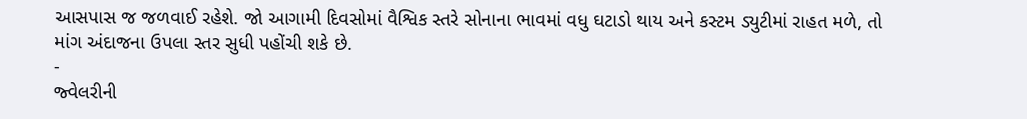આસપાસ જ જળવાઈ રહેશે. જો આગામી દિવસોમાં વૈશ્વિક સ્તરે સોનાના ભાવમાં વધુ ઘટાડો થાય અને કસ્ટમ ડ્યુટીમાં રાહત મળે, તો માંગ અંદાજના ઉપલા સ્તર સુધી પહોંચી શકે છે.
-
જ્વેલરીની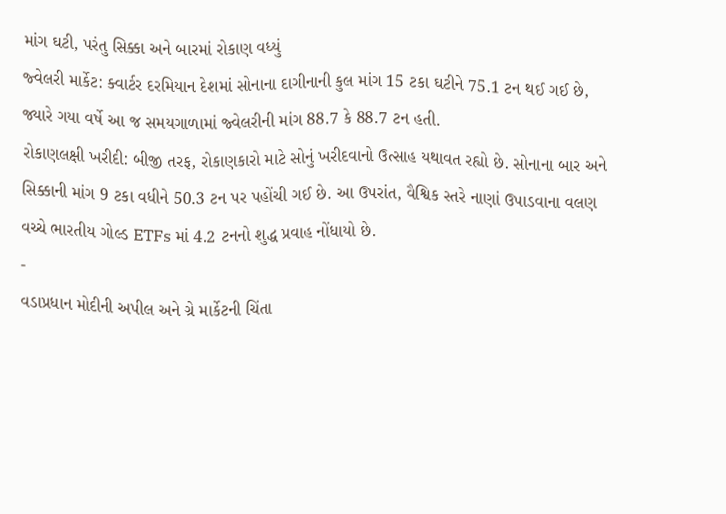માંગ ઘટી, પરંતુ સિક્કા અને બારમાં રોકાણ વધ્યું
જ્વેલરી માર્કેટ: ક્વાર્ટર દરમિયાન દેશમાં સોનાના દાગીનાની કુલ માંગ 15 ટકા ઘટીને 75.1 ટન થઈ ગઈ છે, જ્યારે ગયા વર્ષે આ જ સમયગાળામાં જ્વેલરીની માંગ 88.7 કે 88.7 ટન હતી.
રોકાણલક્ષી ખરીદી: બીજી તરફ, રોકાણકારો માટે સોનું ખરીદવાનો ઉત્સાહ યથાવત રહ્યો છે. સોનાના બાર અને સિક્કાની માંગ 9 ટકા વધીને 50.3 ટન પર પહોંચી ગઈ છે. આ ઉપરાંત, વૈશ્વિક સ્તરે નાણાં ઉપાડવાના વલણ વચ્ચે ભારતીય ગોલ્ડ ETFs માં 4.2 ટનનો શુદ્ધ પ્રવાહ નોંધાયો છે.
-
વડાપ્રધાન મોદીની અપીલ અને ગ્રે માર્કેટની ચિંતા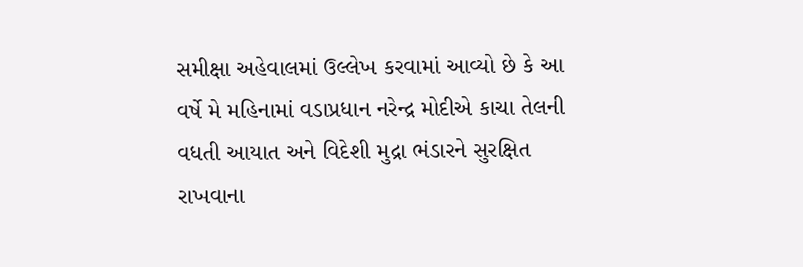સમીક્ષા અહેવાલમાં ઉલ્લેખ કરવામાં આવ્યો છે કે આ વર્ષે મે મહિનામાં વડાપ્રધાન નરેન્દ્ર મોદીએ કાચા તેલની વધતી આયાત અને વિદેશી મુદ્રા ભંડારને સુરક્ષિત રાખવાના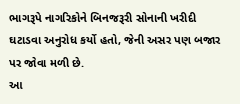ભાગરૂપે નાગરિકોને બિનજરૂરી સોનાની ખરીદી ઘટાડવા અનુરોધ કર્યો હતો, જેની અસર પણ બજાર પર જોવા મળી છે.
આ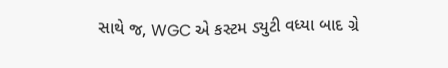સાથે જ, WGC એ કસ્ટમ ડ્યુટી વધ્યા બાદ ગ્રે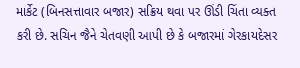માર્કેટ (બિનસત્તાવાર બજાર) સક્રિય થવા પર ઊંડી ચિંતા વ્યક્ત કરી છે. સચિન જૈને ચેતવણી આપી છે કે બજારમાં ગેરકાયદેસર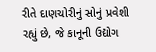રીતે દાણચોરીનું સોનું પ્રવેશી રહ્યું છે, જે કાનૂની ઉદ્યોગ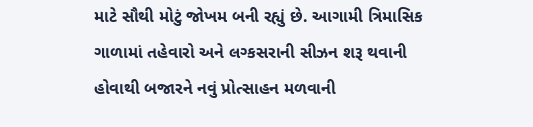માટે સૌથી મોટું જોખમ બની રહ્યું છે. આગામી ત્રિમાસિક ગાળામાં તહેવારો અને લગ્કસરાની સીઝન શરૂ થવાની હોવાથી બજારને નવું પ્રોત્સાહન મળવાની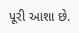પૂરી આશા છે.